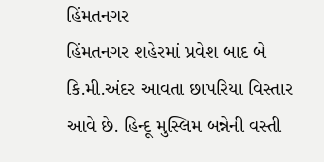હિંમતનગર
હિંમતનગર શહેરમાં પ્રવેશ બાદ બે કિ.મી.અંદર આવતા છાપરિયા વિસ્તાર આવે છે. હિન્દૂ મુસ્લિમ બન્નેની વસ્તી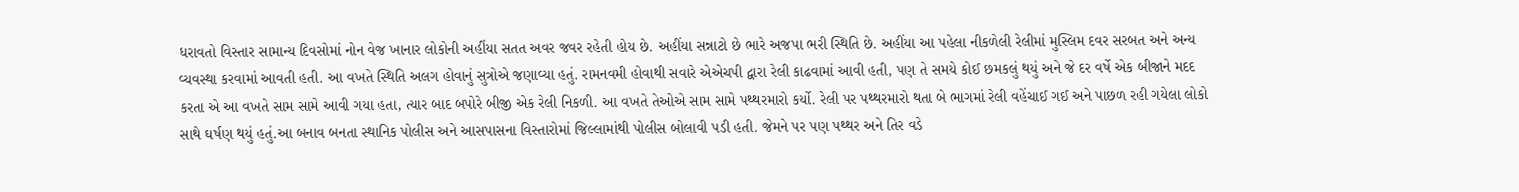ધરાવતો વિસ્તાર સામાન્ય દિવસોમાં નોન વેજ ખાનાર લોકોની અહીંયા સતત અવર જવર રહેતી હોય છે. અહીંયા સન્નાટો છે ભારે અજપા ભરી સ્થિતિ છે. અહીંયા આ પહેલા નીકળેલી રેલીમાં મુસ્લિમ દવર સરબત અને અન્ય વ્યવસ્થા કરવામાં આવતી હતી. આ વખતે સ્થિતિ અલગ હોવાનું સુત્રોએ જણાવ્યા હતું. રામનવમી હોવાથી સવારે એએચપી દ્વારા રેલી કાઢવામાં આવી હતી, પણ તે સમયે કોઈ છમકલું થયું અને જે દર વર્ષે એક બીજાને મદદ કરતા એ આ વખતે સામ સામે આવી ગયા હતા, ત્યાર બાદ બપોરે બીજી એક રેલી નિકળી. આ વખતે તેઓએ સામ સામે પથ્થરમારો કર્યો. રેલી પર પથ્થરમારો થતા બે ભાગમાં રેલી વહેંચાઈ ગઈ અને પાછળ રહી ગયેલા લોકો સાથે ઘર્ષણ થયું હતું.આ બનાવ બનતા સ્થાનિક પોલીસ અને આસપાસના વિસ્તારોમાં જિલ્લામાંથી પોલીસ બોલાવી પડી હતી. જેમને પર પણ પથ્થર અને તિર વડે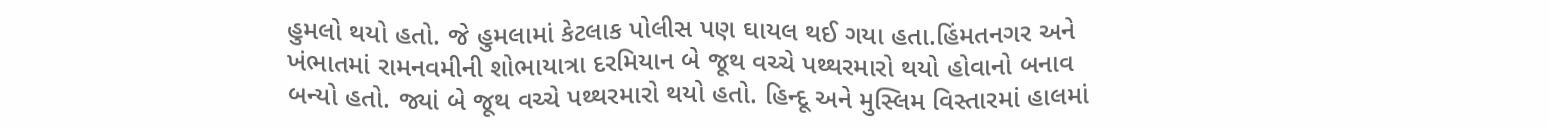હુમલો થયો હતો. જે હુમલામાં કેટલાક પોલીસ પણ ઘાયલ થઈ ગયા હતા.હિંમતનગર અને ખંભાતમાં રામનવમીની શોભાયાત્રા દરમિયાન બે જૂથ વચ્ચે પથ્થરમારો થયો હોવાનો બનાવ બન્યો હતો. જ્યાં બે જૂથ વચ્ચે પથ્થરમારો થયો હતો. હિન્દૂ અને મુસ્લિમ વિસ્તારમાં હાલમાં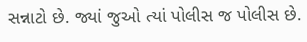સન્નાટો છે. જ્યાં જુઓ ત્યાં પોલીસ જ પોલીસ છે.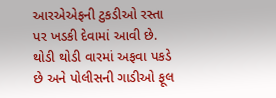આરએએફની ટુકડીઓ રસ્તા પર ખડકી દેવામાં આવી છે. થોડી થોડી વારમાં અફવા પકડે છે અને પોલીસની ગાડીઓ ફૂલ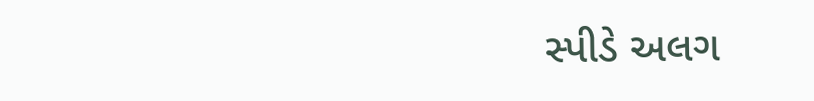સ્પીડે અલગ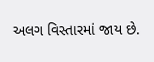અલગ વિસ્તારમાં જાય છે.